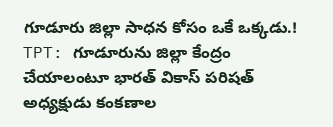గూడూరు జిల్లా సాధన కోసం ఒకే ఒక్కడు.!
TPT: గూడూరును జిల్లా కేంద్రం చేయాలంటూ భారత్ వికాస్ పరిషత్ అధ్యక్షుడు కంకణాల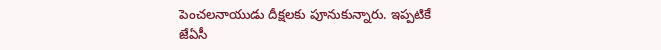పెంచలనాయుడు దీక్షలకు పూనుకున్నారు. ఇప్పటికే జేఏసీ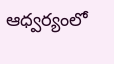ఆధ్వర్యంలో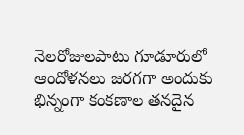నెలరోజులపాటు గూడూరులో ఆందోళనలు జరగగా అందుకు భిన్నంగా కంకణాల తనదైన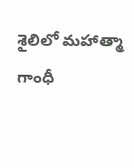శైలిలో మహాత్మా గాంధీ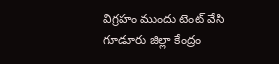విగ్రహం ముందు టెంట్ వేసి గూడూరు జిల్లా కేంద్రం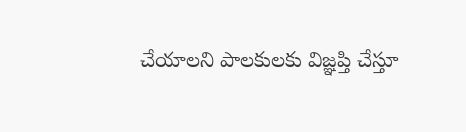చేయాలని పాలకులకు విజ్ఞప్తి చేస్తూ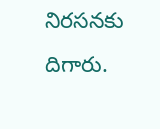నిరసనకు దిగారు.